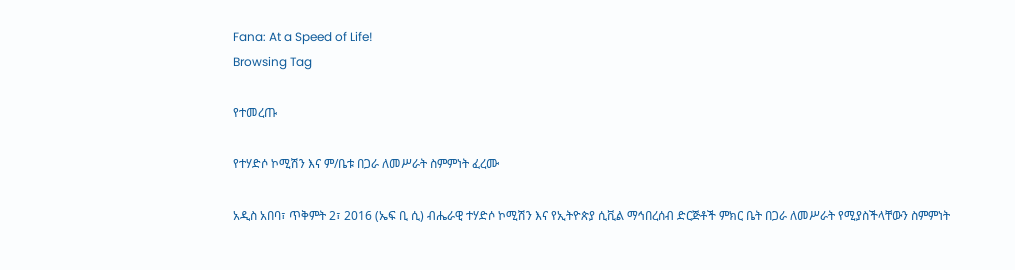Fana: At a Speed of Life!
Browsing Tag

የተመረጡ

የተሃድሶ ኮሚሽን እና ም/ቤቱ በጋራ ለመሥራት ስምምነት ፈረሙ

አዲስ አበባ፣ ጥቅምት 2፣ 2016 (ኤፍ ቢ ሲ) ብሔራዊ ተሃድሶ ኮሚሽን እና የኢትዮጵያ ሲቪል ማኅበረሰብ ድርጅቶች ምክር ቤት በጋራ ለመሥራት የሚያስችላቸውን ስምምነት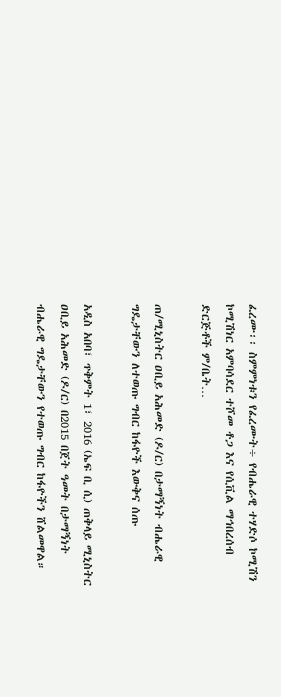ፈረሙ፡፡ ስምምነቱን የፈረሙት÷ የብሔራዊ ተሃድሶ ኮሚሽን ኮሚሽነር አምባሳደር ተሾመ ቶጋ እና የሲቪል ማኅበረሰብ ድርጅቶች ም/ቤት…

ጠ/ሚኒስትር ዐቢይ አሕመድ (ዶ/ር) በታማኝነት ብሔራዊ ግዴታቸውን ለተወጡ ግብር ከፋዮች እውቅና ሰጡ

አዲስ አበባ፣ ጥቅምት 1፣ 2016 (ኤፍ ቢ ሲ) ጠቅላይ ሚኒስትር ዐቢይ አሕመድ (ዶ/ር) በ2015 በጀት ዓመት በታማኝነት ብሔራዊ ግዴታቸውን የተወጡ ግብር ከፋዮችን ሸልመዋል።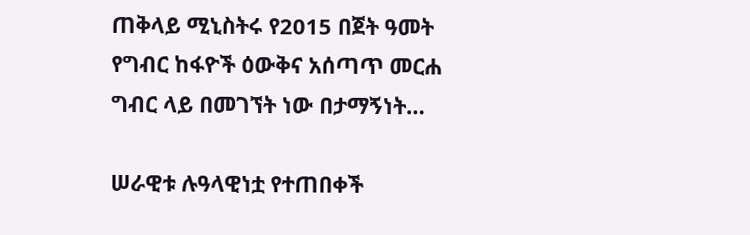ጠቅላይ ሚኒስትሩ የ2015 በጀት ዓመት የግብር ከፋዮች ዕውቅና አሰጣጥ መርሐ ግብር ላይ በመገኘት ነው በታማኝነት…

ሠራዊቱ ሉዓላዊነቷ የተጠበቀች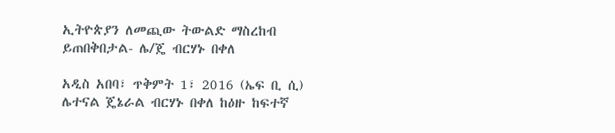ኢትዮጵያን ለመጪው ትውልድ ማስረከብ ይጠበቅበታል- ሌ/ጄ ብርሃኑ በቀለ

አዲስ አበባ፣ ጥቅምት 1፣ 2016 (ኤፍ ቢ ሲ) ሌተናል ጄኔራል ብርሃኑ በቀለ ከዕዙ ከፍተኛ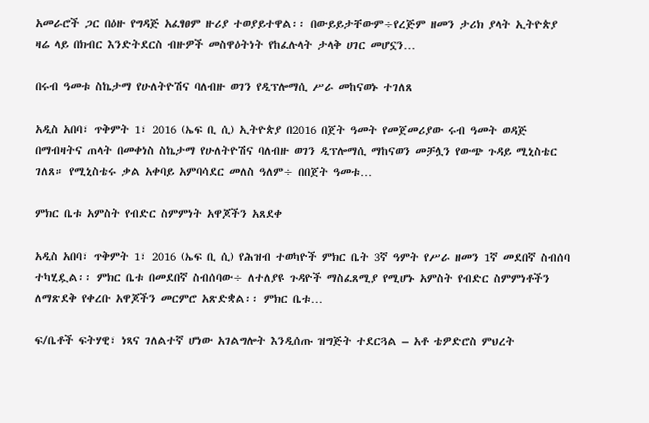አመራሮች ጋር በዕዙ የግዳጅ አፈፃፀም ዙሪያ ተወያይተዋል፡፡ በውይይታቸውም÷የረጅም ዘመን ታሪክ ያላት ኢትዮጵያ ዛሬ ላይ በክብር እንድትደርስ ብዙዎች መስዋዕትነት የከፈሉላት ታላቅ ሀገር መሆኗን…

በሩብ ዓመቱ ስኬታማ የሁለትዮሽና ባለብዙ ወገን የዲፕሎማሲ ሥራ መከናወኑ ተገለጸ

አዲስ አበባ፣ ጥቅምት 1፣ 2016 (ኤፍ ቢ ሲ) ኢትዮጵያ በ2016 በጀት ዓመት የመጀመሪያው ሩብ ዓመት ወዳጅ በማብዛትና ጠላት በመቀነስ ስኬታማ የሁለትዮሽና ባለብዙ ወገን ዲፕሎማሲ ማከናወን መቻሏን የውጭ ጉዳይ ሚኒስቴር ገለጸ። የሚኒስቴሩ ቃል አቀባይ አምባሳደር መለስ ዓለም÷ በበጀት ዓመቱ…

ምክር ቤቱ አምስት የብድር ስምምነት አዋጆችን አጸደቀ

አዲስ አበባ፣ ጥቅምት 1፣ 2016 (ኤፍ ቢ ሲ) የሕዝብ ተወካዮች ምክር ቤት 3ኛ ዓምት የሥራ ዘመን 1ኛ መደበኛ ስብሰባ ተካሂዷል፡፡ ምክር ቤቱ በመደበኛ ስብሰባው÷ ለተለያዩ ጉዳዮች ማስፈጸሚያ የሚሆኑ አምስት የብድር ስምምነቶችን ለማጽደቅ የቀረቡ አዋጆችን መርምሮ አጽድቋል፡፡ ምክር ቤቱ…

ፍ/ቤቶች ፍትሃዊ፣ ነጻና ገለልተኛ ሆነው አገልግሎት እንዲሰጡ ዝግጅት ተደርጓል – አቶ ቴዎድሮስ ምህረት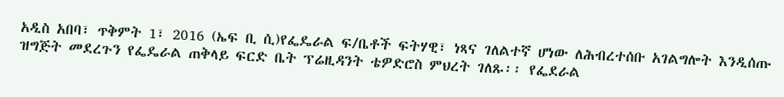አዲስ አበባ፣ ጥቅምት 1፣ 2016 (ኤፍ ቢ ሲ)የፌዴራል ፍ/ቤቶች ፍትሃዊ፣ ነጻና ገለልተኛ ሆነው ለሕብረተሰቡ አገልግሎት እንዲሰጡ ዝግጅት መደረጉን የፌዴራል ጠቅላይ ፍርድ ቤት ፕሬዚዳንት ቴዎድሮስ ምህረት ገለጹ፡፡ የፌደራል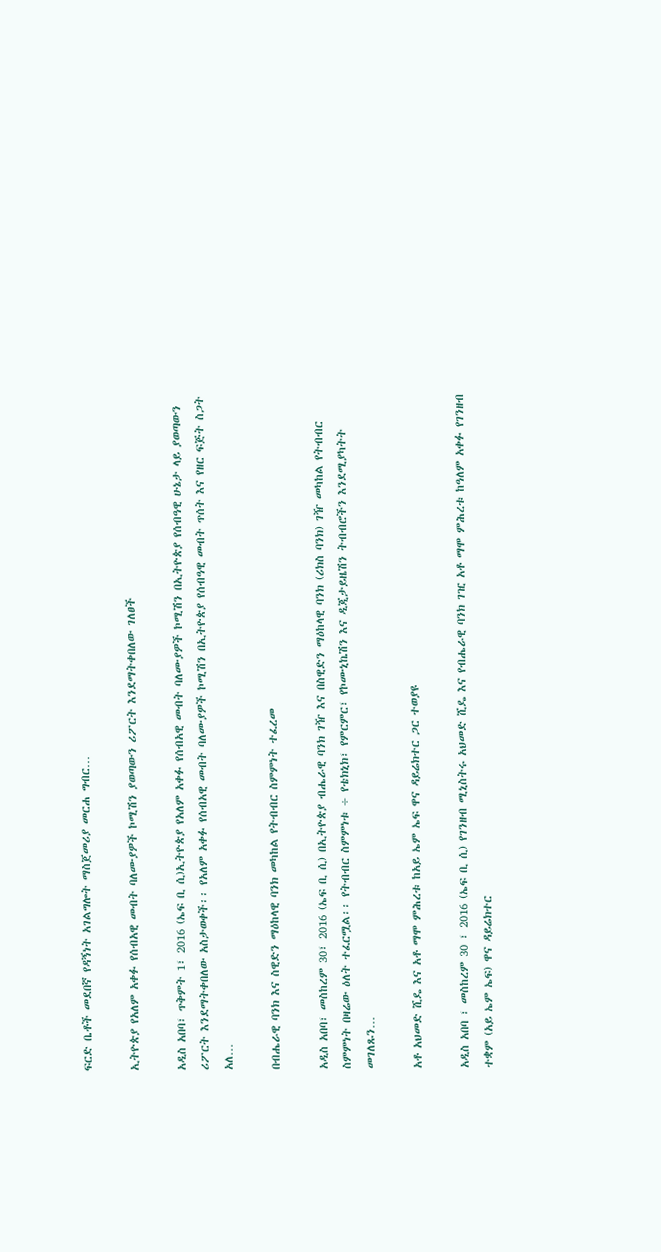ፍርድ ቤቶች መደበኛ የዳኝነት አገልግሎት ማስጀመሪያ መርሐ ግብር…

ኢትዮጵያ የአለም አቀፉ የሰብአዊ መብት ባለሙያዎች ኮሚሽን ያወጣውን ሪፖርት እንደማትቀበለው ገለፀች

አዲስ አበባ፣ ጥቅምት 1፣ 2016 (ኤፍ ቢ ሲ)ኢትዮጵያ የአለም አቀፉ የሰብአዊ መብት ባለሙያዎች ኮሚሽን በኢትዮጵያ የሰብዓዊ ሁኔታ ላይ ያወጣውን ሪፖርት እንደማትቀበለው አስታወቀች፡፡ የአለም አቀፉ የሰብአዊ መብት ባለሙያዎች ኮሚሽን በኢትዮጵያ የሰብዓዊ መብት ጥሰት እና የዘር ፍጅት ስጋት አለ…

በብሔራዊ ባንክ እና ስዊድን ማዕከላዊ ባንክ መካከል የትብብር ስምምነት ተፈረመ

አዲስ አበባ፣ መስከረም 30፣ 2016 (ኤፍ ቢ ሲ) በኢትዮጵያ ብሔራዊ ባንክ ገዥ እና በስዊድን ማዕከላዊ ባንክ (ሪክስ ባንክ) ገዥ መካከል የትብብር ስምምነት በዛሬው ዕለት ተፈርሟል፡፡ የትብብር ስምምነቱ ÷ የቴክኒክ፣ የምርምር፣ የኮሙኒኬሽን እና ዲጂታይዜሽን ትብብሮችን እንደሚያካትት መገለጹን…

አቶ አህመድ ሺዴ እና አቶ ማሞ ምሕረቱ ከአይ ኤም ኤፍ ዋና ዳይሬክተር ጋር ተወያዩ

አዲስ አበባ ፣ መስከረም 30 ፣ 2016 (ኤፍ ቢ ሲ) የገንዘብ ሚኒስትሩ አህመድ ሺዴ እና የብሔራዊ ባንክ ገዢ አቶ ማሞ ምሕረቱ ከዓለም አቀፉ የገንዘብ ተቋም (አይ ኤም ኤፍ) ዋና ዳይሬክተር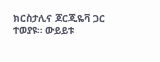ክርስታሊና ጆርጂዬቫ ጋር ተወያዩ። ውይይቱ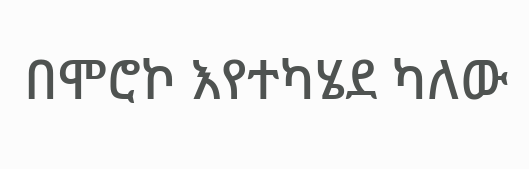በሞሮኮ እየተካሄደ ካለው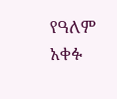የዓለም አቀፉ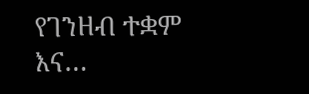የገንዘብ ተቋም እና…